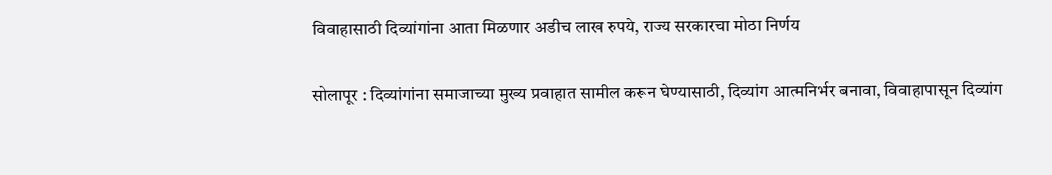विवाहासाठी दिव्यांगांना आता मिळणार अडीच लाख रुपये, राज्य सरकारचा मोठा निर्णय

सोलापूर : दिव्यांगांना समाजाच्या मुख्य प्रवाहात सामील करून घेण्यासाठी, दिव्यांग आत्मनिर्भर बनावा, विवाहापासून दिव्यांग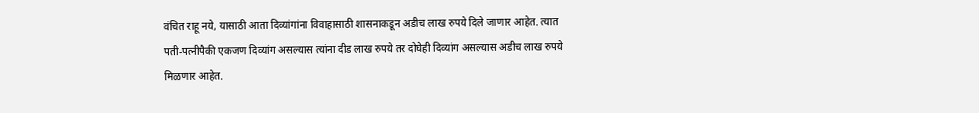वंचित राहू नये, यासाठी आता दिव्यांगांना विवाहासाठी शासनाकडून अडीच लाख रुपये दिले जाणार आहेत. त्यात पती-पत्नीपैकी एकजण दिव्यांग असल्यास त्यांना दीड लाख रुपये तर दोघेही दिव्यांग असल्यास अडीच लाख रुपये मिळणार आहेत.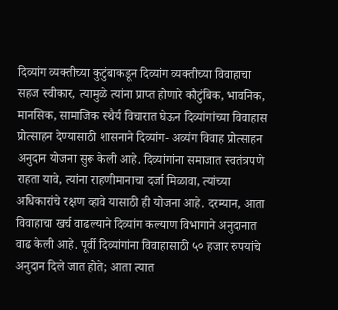दिव्यांग व्यक्तीच्या कुटुंबाकडून दिव्यांग व्यक्तीच्या विवाहाचा सहज स्वीकार, त्यामुळे त्यांना प्राप्त होणारे कौटुंबिक, भावनिक, मानसिक, सामाजिक स्थैर्य विचारात घेऊन दिव्यांगांच्या विवाहास प्रोत्साहन देण्यासाठी शासनाने दिव्यांग- अव्यंग विवाह प्रोत्साहन अनुदान योजना सुरू केली आहे. दिव्यांगांना समाजात स्वतंत्रपणे राहता यावे, त्यांना राहणीमानाचा दर्जा मिळावा, त्यांच्या अधिकारांचे रक्षण व्हावे यासाठी ही योजना आहे. दरम्यान, आता विवाहाचा खर्च वाढल्याने दिव्यांग कल्याण विभागाने अनुदानात वाढ केली आहे. पूर्वी दिव्यांगांना विवाहासाठी ५० हजार रुपयांचे अनुदान दिले जात होते; आता त्यात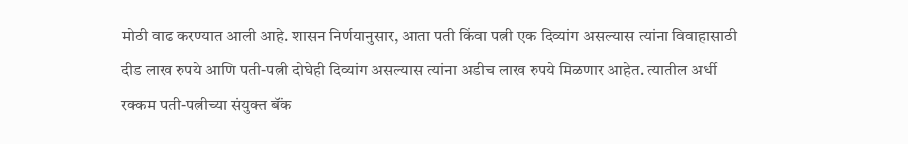मोठी वाढ करण्यात आली आहे. शासन निर्णयानुसार, आता पती किंवा पत्नी एक दिव्यांग असल्यास त्यांना विवाहासाठी दीड लाख रुपये आणि पती-पत्नी दोघेही दिव्यांग असल्यास त्यांना अडीच लाख रुपये मिळणार आहेत. त्यातील अर्धी रक्कम पती-पत्नीच्या संयुक्त बॅंक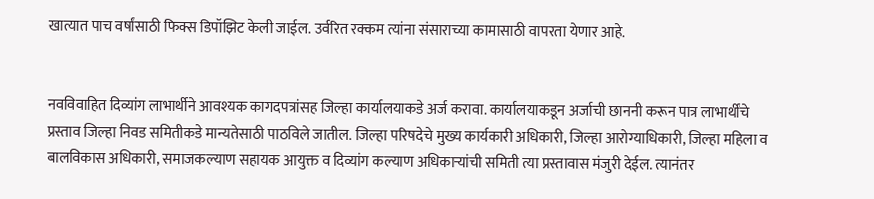खात्यात पाच वर्षांसाठी फिक्स डिपॉझिट केली जाईल. उर्वरित रक्कम त्यांना संसाराच्या कामासाठी वापरता येणार आहे.


नवविवाहित दिव्यांग लाभार्थीने आवश्यक कागदपत्रांसह जिल्हा कार्यालयाकडे अर्ज करावा. कार्यालयाकडून अर्जाची छाननी करून पात्र लाभार्थींचे प्रस्ताव जिल्हा निवड समितीकडे मान्यतेसाठी पाठविले जातील. जिल्हा परिषदेचे मुख्य कार्यकारी अधिकारी, जिल्हा आरोग्याधिकारी, जिल्हा महिला व बालविकास अधिकारी, समाजकल्याण सहायक आयुक्त व दिव्यांग कल्याण अधिकाऱ्यांची समिती त्या प्रस्तावास मंजुरी देईल. त्यानंतर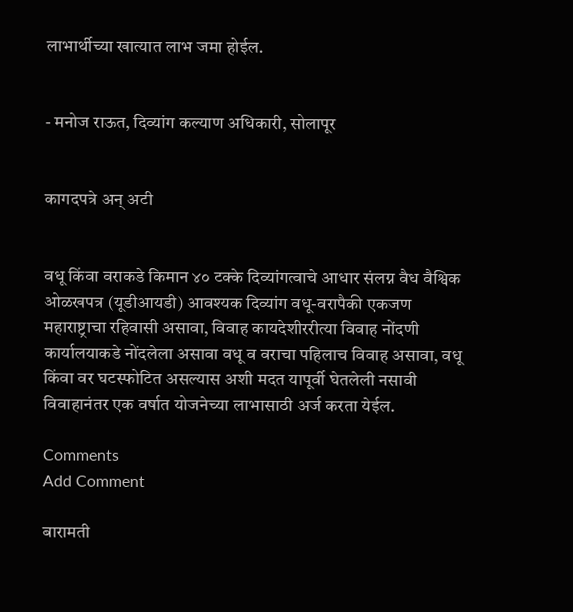लाभार्थीच्या खात्यात लाभ जमा होईल.


- मनोज राऊत, दिव्यांग कल्याण अधिकारी, सोलापूर


कागदपत्रे अन् अटी


वधू किंवा वराकडे किमान ४० टक्के दिव्यांगत्वाचे आधार संलग्न वैध वैश्विक ओळखपत्र (यूडीआयडी) आवश्यक दिव्यांग वधू-वरापैकी एकजण महाराष्ट्राचा रहिवासी असावा, विवाह कायदेशीररीत्या विवाह नोंदणी कार्यालयाकडे नोंदलेला असावा वधू व वराचा पहिलाच विवाह असावा, वधू किंवा वर घटस्फोटित असल्यास अशी मदत यापूर्वी घेतलेली नसावी विवाहानंतर एक वर्षात योजनेच्या लाभासाठी अर्ज करता येईल.

Comments
Add Comment

बारामती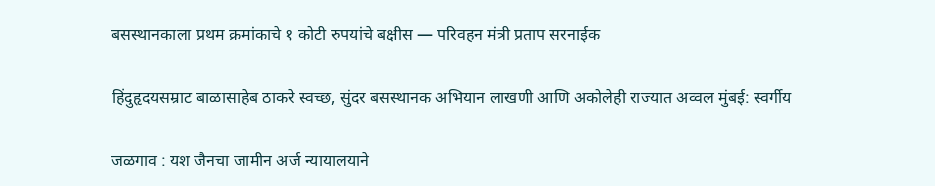बसस्थानकाला प्रथम क्रमांकाचे १ कोटी रुपयांचे बक्षीस — परिवहन मंत्री प्रताप सरनाईक

हिंदुहृदयसम्राट बाळासाहेब ठाकरे स्वच्छ, सुंदर बसस्थानक अभियान लाखणी आणि अकोलेही राज्यात अव्वल मुंबई: स्वर्गीय

जळगाव : यश जैनचा जामीन अर्ज न्यायालयाने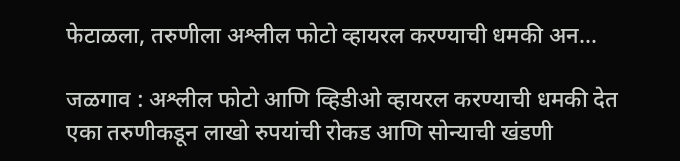फेटाळला, तरुणीला अश्लील फोटो व्हायरल करण्याची धमकी अन...

जळगाव : अश्लील फोटो आणि व्हिडीओ व्हायरल करण्याची धमकी देत एका तरुणीकडून लाखो रुपयांची रोकड आणि सोन्याची खंडणी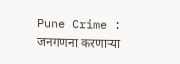Pune Crime : जनगणना करणाऱ्या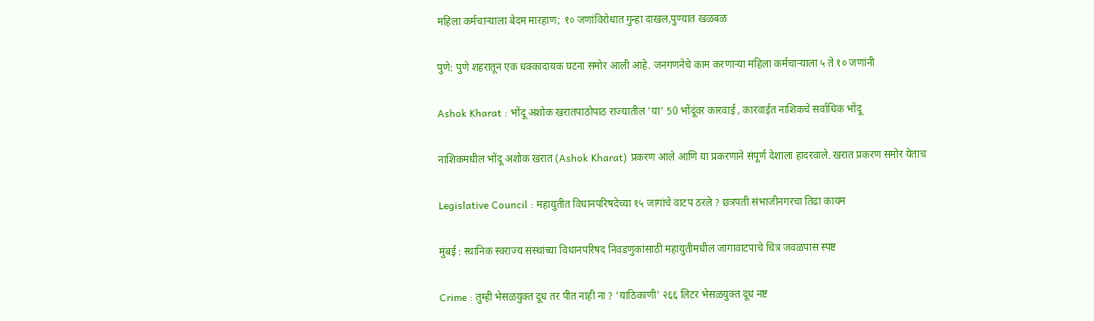महिला कर्मचाऱ्याला बेदम मारहाण; १० जणांविरोधात गुन्हा दाखल,पुण्यात खळबळ

पुणे: पुणे शहरातून एक धक्कादायक घटना समोर आली आहे. जनगणनेचे काम करणाऱ्या महिला कर्मचाऱ्याला ५ ते १० जणांनी

Ashok Kharat : भोंदू अशोक खरातपाठोपाठ राज्यातील 'या' 50 भोंदूंवर कारवाई , कारवाईत नाशिकचे सर्वाधिक भोंदू

नाशिकमधील भोंदू अशोक खरात (Ashok Kharat) प्रकरण आले आणि या प्रकरणाने संपूर्ण देशाला हादरवाले. खरात प्रकरण समोर येताच

Legislative Council : महायुतीत विधानपरिषदेच्या १५ जागांचे वाटप ठरले ? छत्रपती संभाजीनगरचा तिढा कायम

मुंबई : स्थानिक स्वराज्य संस्थांच्या विधानपरिषद निवडणुकांसाठी महायुतीमधील जागावाटपाचे चित्र जवळपास स्पष्ट

Crime : तुम्ही भेसळयुक्त दूध तर पीत नाही ना ? 'याठिकाणी' २६६ लिटर भेसळयुक्त दूध नष्ट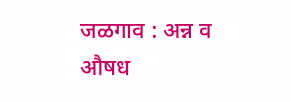जळगाव : अन्न व औषध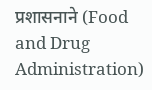प्रशासनाने (Food and Drug Administration)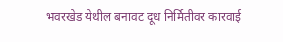भवरखेड येथील बनावट दूध निर्मितीवर कारवाई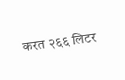करत २६६ लिटर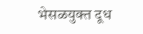भेसळयुक्त दूध